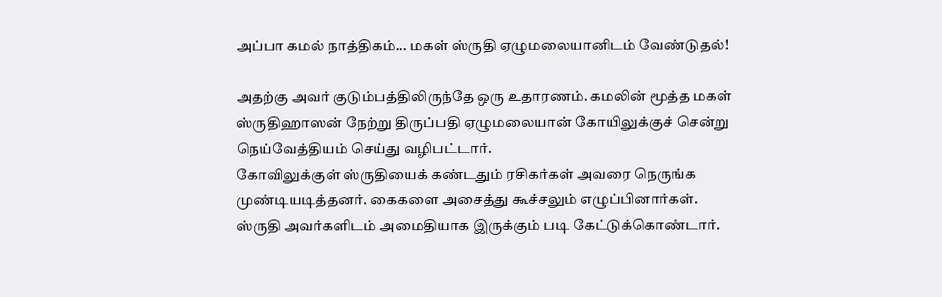அப்பா கமல் நாத்திகம்... மகள் ஸ்ருதி ஏழுமலையானிடம் வேண்டுதல்!

அதற்கு அவர் குடும்பத்திலிருந்தே ஒரு உதாரணம். கமலின் மூத்த மகள் ஸ்ருதிஹாஸன் நேற்று திருப்பதி ஏழுமலையான் கோயிலுக்குச் சென்று நெய்வேத்தியம் செய்து வழிபட்டார்.
கோவிலுக்குள் ஸ்ருதியைக் கண்டதும் ரசிகர்கள் அவரை நெருங்க முண்டியடித்தனர். கைகளை அசைத்து கூச்சலும் எழுப்பினார்கள். ஸ்ருதி அவர்களிடம் அமைதியாக இருக்கும் படி கேட்டுக்கொண்டார்.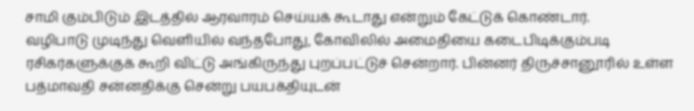சாமி கும்பிடும் இடத்தில் ஆரவாரம் செய்யக் கூடாது என்றும் கேட்டுக் கொண்டார்.
வழிபாடு முடிந்து வெளியில் வந்தபோது, கோவிலில் அமைதியை கடைபிடிக்கும்படி ரசிகர்களுக்குக் கூறி விட்டு அங்கிருந்து புறப்பட்டுச் சென்றார். பின்னர் திருச்சானூரில் உள்ள பத்மாவதி சன்னதிக்கு சென்று பயபக்தியுடன்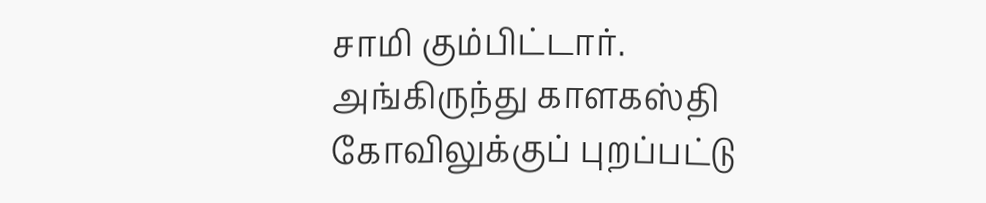சாமி கும்பிட்டார். அங்கிருந்து காளகஸ்தி கோவிலுக்குப் புறப்பட்டு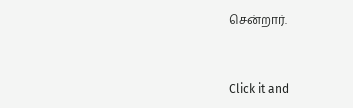சென்றார்.


Click it and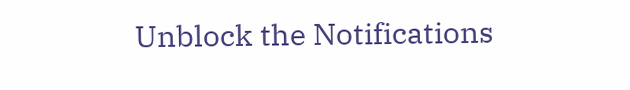Unblock the Notifications